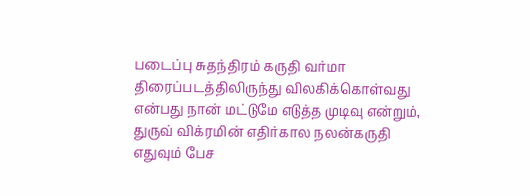படைப்பு சுதந்திரம் கருதி வர்மா திரைப்படத்திலிருந்து விலகிக்கொள்வது என்பது நான் மட்டுமே எடுத்த முடிவு என்றும், துருவ் விக்ரமின் எதிர்கால நலன்கருதி எதுவும் பேச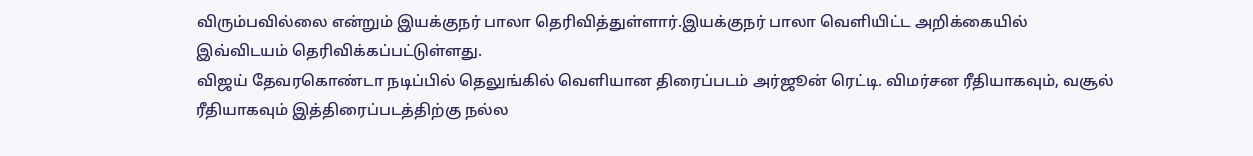விரும்பவில்லை என்றும் இயக்குநர் பாலா தெரிவித்துள்ளார்.இயக்குநர் பாலா வெளியிட்ட அறிக்கையில் இவ்விடயம் தெரிவிக்கப்பட்டுள்ளது.
விஜய் தேவரகொண்டா நடிப்பில் தெலுங்கில் வெளியான திரைப்படம் அர்ஜூன் ரெட்டி. விமர்சன ரீதியாகவும், வசூல் ரீதியாகவும் இத்திரைப்படத்திற்கு நல்ல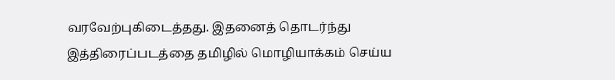வரவேற்புகிடைத்தது. இதனைத் தொடர்ந்து இத்திரைப்படத்தை தமிழில் மொழியாக்கம் செய்ய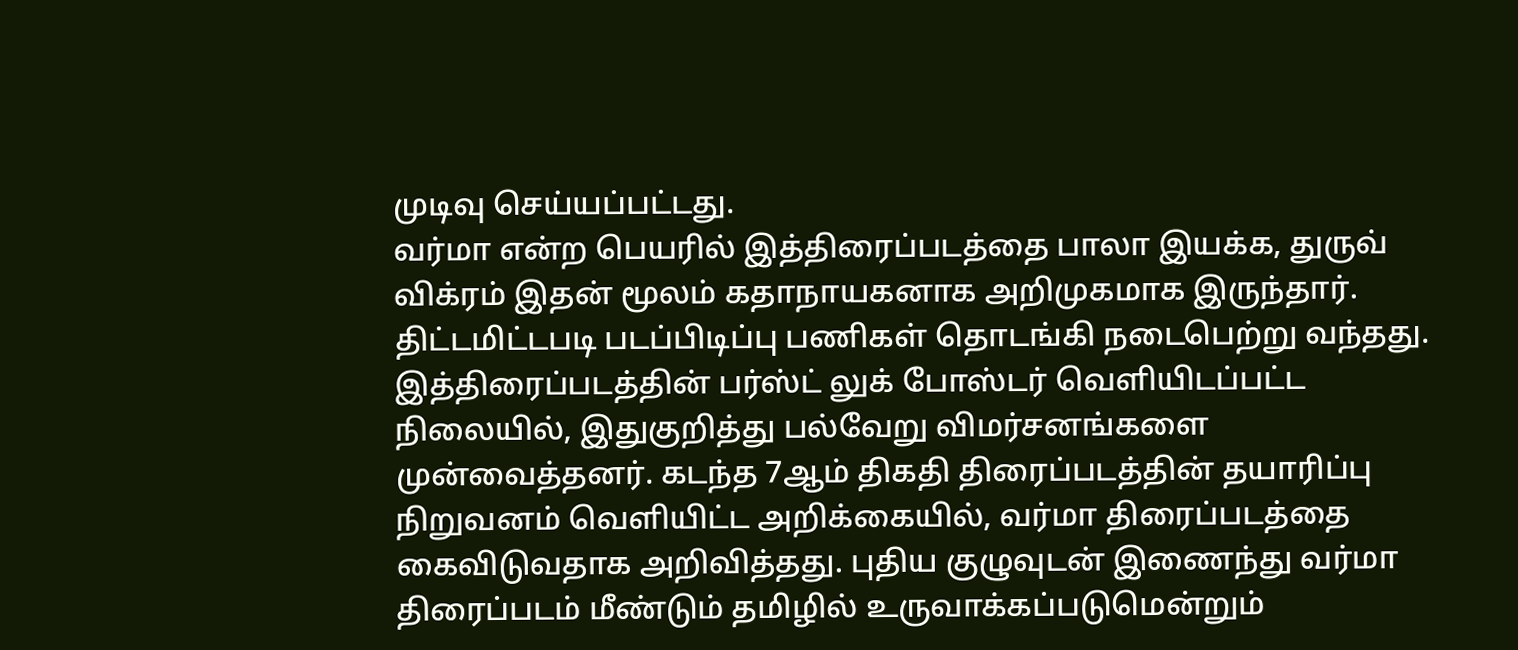முடிவு செய்யப்பட்டது.
வர்மா என்ற பெயரில் இத்திரைப்படத்தை பாலா இயக்க, துருவ் விக்ரம் இதன் மூலம் கதாநாயகனாக அறிமுகமாக இருந்தார். திட்டமிட்டபடி படப்பிடிப்பு பணிகள் தொடங்கி நடைபெற்று வந்தது.
இத்திரைப்படத்தின் பர்ஸ்ட் லுக் போஸ்டர் வெளியிடப்பட்ட நிலையில், இதுகுறித்து பல்வேறு விமர்சனங்களை முன்வைத்தனர். கடந்த 7ஆம் திகதி திரைப்படத்தின் தயாரிப்பு நிறுவனம் வெளியிட்ட அறிக்கையில், வர்மா திரைப்படத்தை கைவிடுவதாக அறிவித்தது. புதிய குழுவுடன் இணைந்து வர்மா திரைப்படம் மீண்டும் தமிழில் உருவாக்கப்படுமென்றும்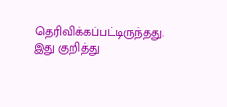தெரிவிக்கப்பட்டிருந்தது.
இது குறித்து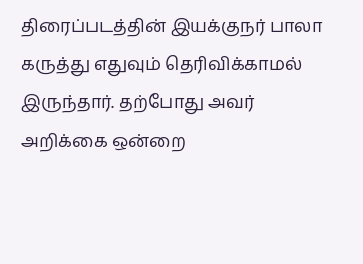திரைப்படத்தின் இயக்குநர் பாலா கருத்து எதுவும் தெரிவிக்காமல் இருந்தார். தற்போது அவர் அறிக்கை ஒன்றை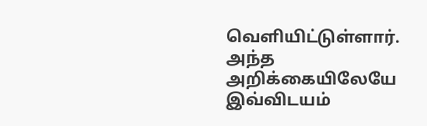வெளியிட்டுள்ளார். அந்த அறிக்கையிலேயே இவ்விடயம்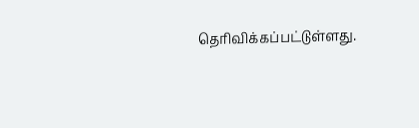தெரிவிக்கப்பட்டுள்ளது.